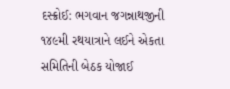દસ્ક્રોઈ: ભગવાન જગન્નાથજીની ૧૪૯મી રથયાત્રાને લઈને એકતા સમિતિની બેઠક યોજાઈ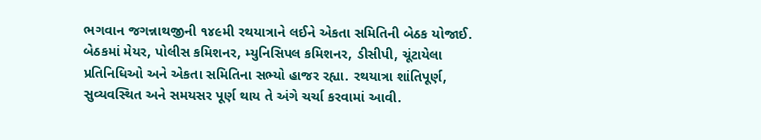ભગવાન જગન્નાથજીની ૧૪૯મી રથયાત્રાને લઈને એકતા સમિતિની બેઠક યોજાઈ. બેઠકમાં મેયર, પોલીસ કમિશનર, મ્યુનિસિપલ કમિશનર, ડીસીપી, ચૂંટાયેલા પ્રતિનિધિઓ અને એકતા સમિતિના સભ્યો હાજર રહ્યા. રથયાત્રા શાંતિપૂર્ણ, સુવ્યવસ્થિત અને સમયસર પૂર્ણ થાય તે અંગે ચર્ચા કરવામાં આવી.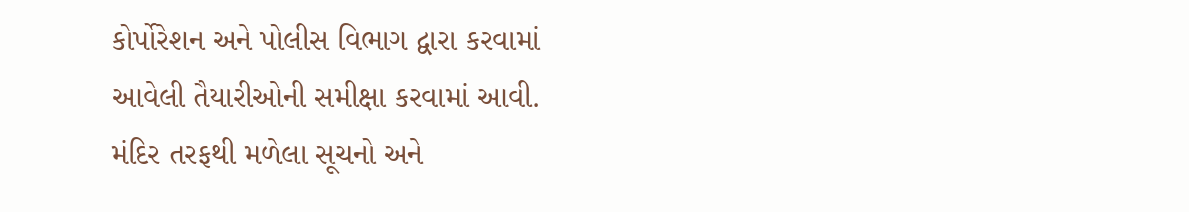કોર્પોરેશન અને પોલીસ વિભાગ દ્વારા કરવામાં આવેલી તૈયારીઓની સમીક્ષા કરવામાં આવી. મંદિર તરફથી મળેલા સૂચનો અને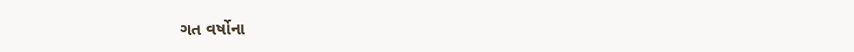ગત વર્ષોના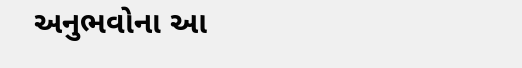અનુભવોના આ